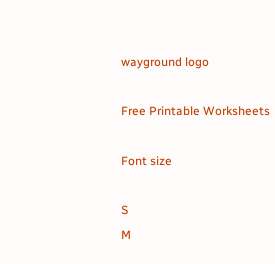wayground logo

Free Printable Worksheets

Font size

S
M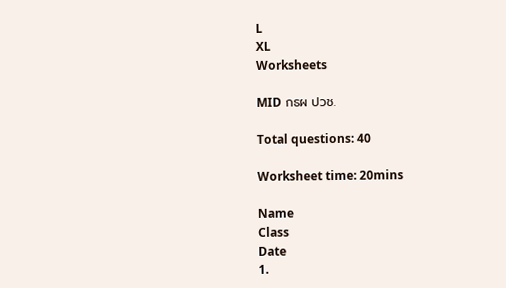L
XL
Worksheets

MID กธผ ปวช.

Total questions: 40

Worksheet time: 20mins

Name
Class
Date
1.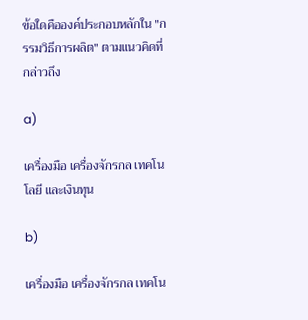ข้อใดคือองค์ประกอบหลักใน "กรรมวิธีการผลิต" ตามแนวคิดที่กล่าวถึง

a)

เครื่องมือ เครื่องจักรกล เทคโนโลยี และเงินทุน

b)

เครื่องมือ เครื่องจักรกล เทคโน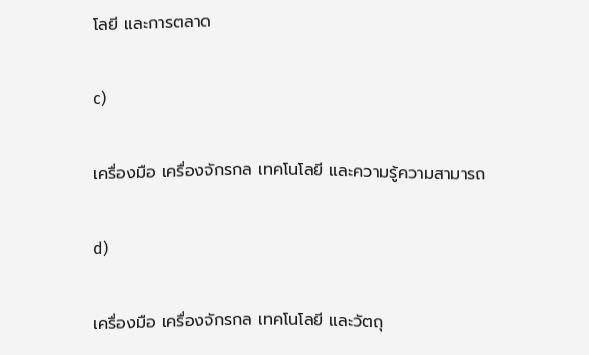โลยี และการตลาด

c)

เครื่องมือ เครื่องจักรกล เทคโนโลยี และความรู้ความสามารถ

d)

เครื่องมือ เครื่องจักรกล เทคโนโลยี และวัตถุ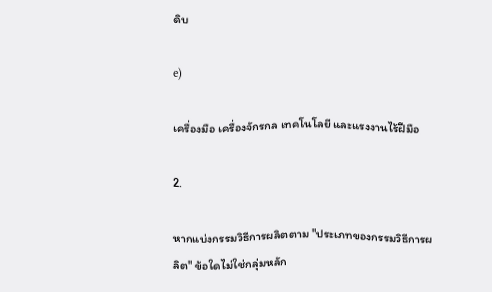ดิบ

e)

เครื่องมือ เครื่องจักรกล เทคโนโลยี และแรงงานไร้ฝีมือ

2.

หากแบ่งกรรมวิธีการผลิตตาม "ประเภทของกรรมวิธีการผลิต" ข้อใดไม่ใช่กลุ่มหลัก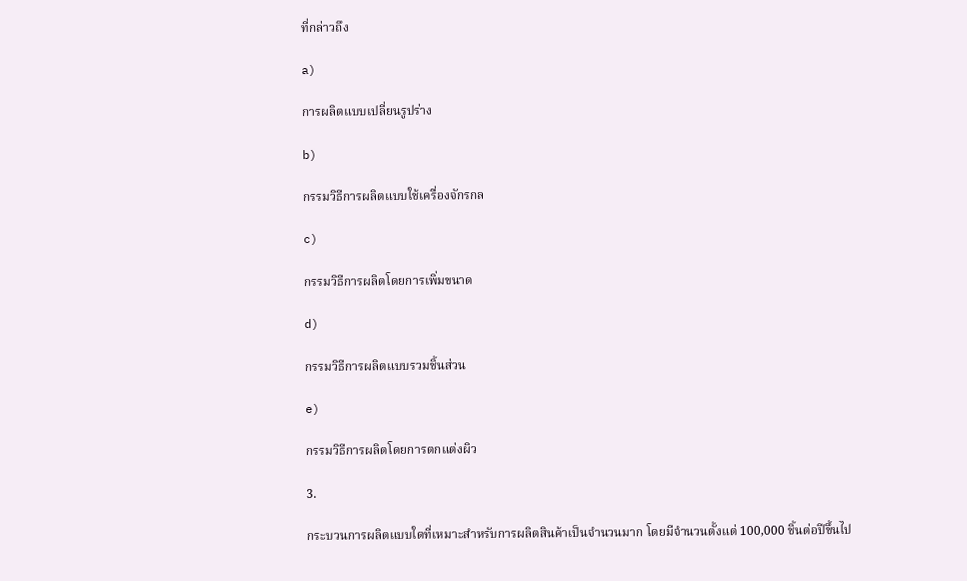ที่กล่าวถึง

a)

การผลิตแบบเปลี่ยนรูปร่าง

b)

กรรมวิธีการผลิตแบบใช้เครื่องจักรกล

c)

กรรมวิธีการผลิตโดยการเพิ่มขนาด

d)

กรรมวิธีการผลิตแบบรวมชิ้นส่วน

e)

กรรมวิธีการผลิตโดยการตกแต่งผิว

3.

กระบวนการผลิตแบบใดที่เหมาะสำหรับการผลิตสินค้าเป็นจำนวนมาก โดยมีจำนวนตั้งแต่ 100,000 ชิ้นต่อปีขึ้นไป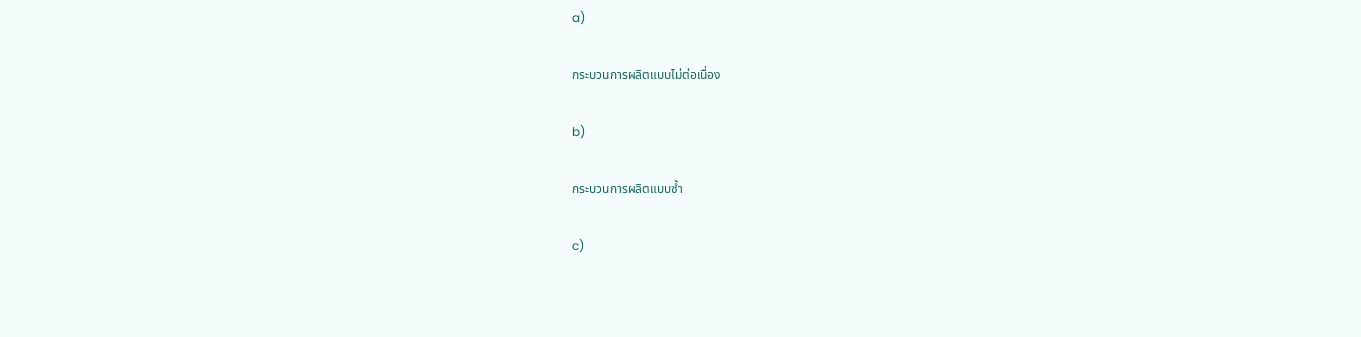a)

กระบวนการผลิตแบบไม่ต่อเนื่อง

b)

กระบวนการผลิตแบบซ้ำ

c)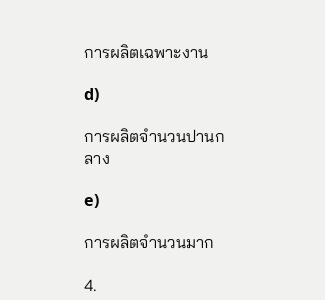การผลิตเฉพาะงาน

d)

การผลิตจำนวนปานกลาง

e)

การผลิตจำนวนมาก

4.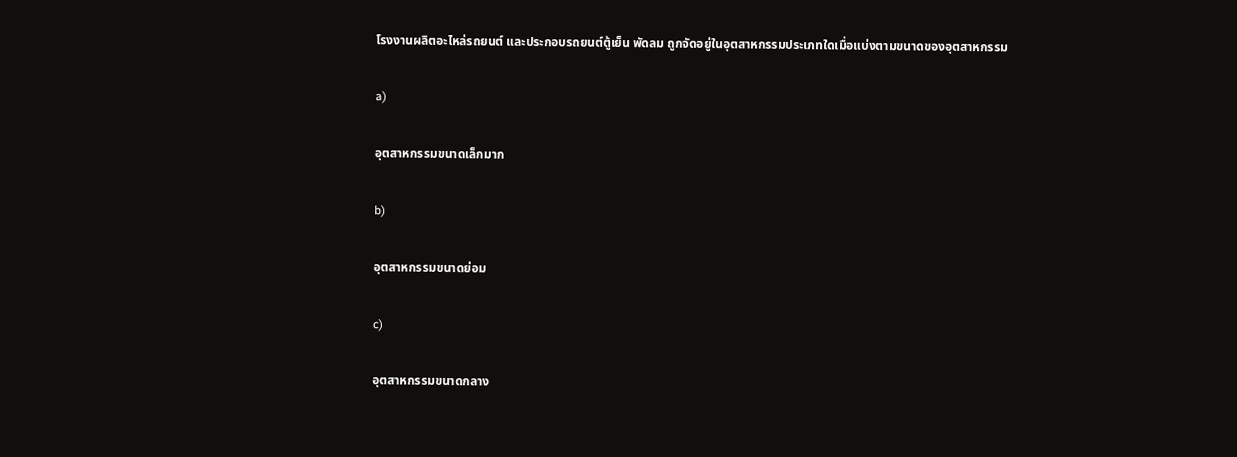โรงงานผลิตอะไหล่รถยนต์ และประกอบรถยนต์ตู้เย็น พัดลม ถูกจัดอยู่ในอุตสาหกรรมประเภทใดเมื่อแบ่งตามขนาดของอุตสาหกรรม

a)

อุตสาหกรรมขนาดเล็กมาก

b)

อุตสาหกรรมขนาดย่อม

c)

อุตสาหกรรมขนาดกลาง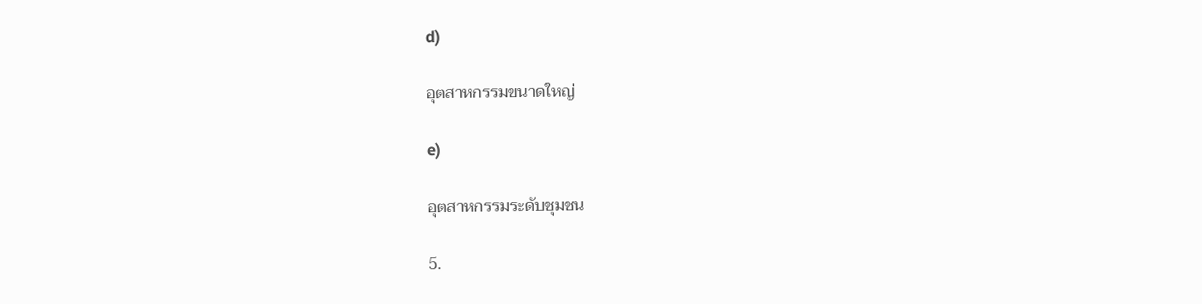d)

อุตสาหกรรมขนาดใหญ่

e)

อุตสาหกรรมระดับชุมชน

5.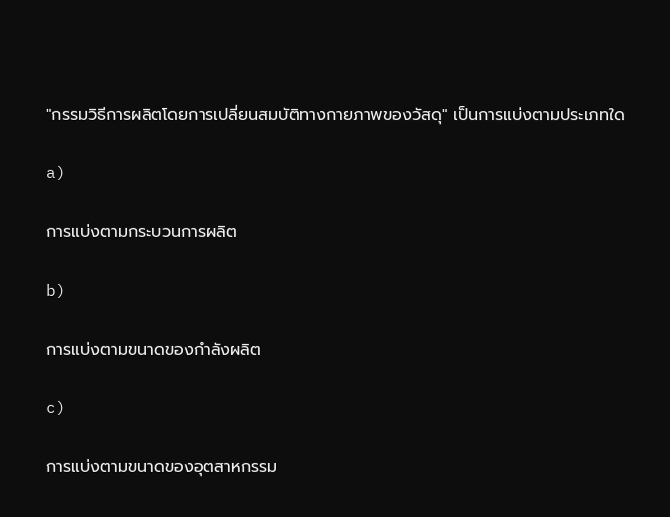"กรรมวิธีการผลิตโดยการเปลี่ยนสมบัติทางกายภาพของวัสดุ" เป็นการแบ่งตามประเภทใด

a)

การแบ่งตามกระบวนการผลิต

b)

การแบ่งตามขนาดของกำลังผลิต

c)

การแบ่งตามขนาดของอุตสาหกรรม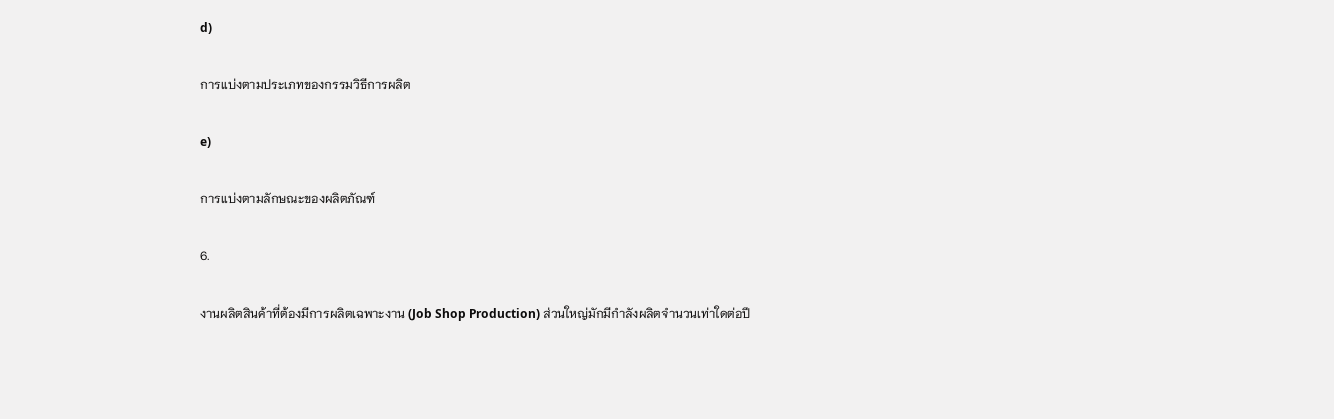d)

การแบ่งตามประเภทของกรรมวิธีการผลิต

e)

การแบ่งตามลักษณะของผลิตภัณฑ์

6.

งานผลิตสินค้าที่ต้องมีการผลิตเฉพาะงาน (Job Shop Production) ส่วนใหญ่มักมีกำลังผลิตจำนวนเท่าใดต่อปี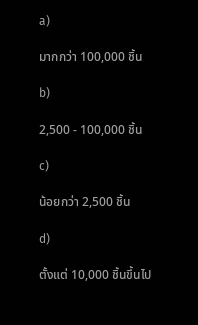a)

มากกว่า 100,000 ชิ้น

b)

2,500 - 100,000 ชิ้น

c)

น้อยกว่า 2,500 ชิ้น

d)

ตั้งแต่ 10,000 ชิ้นขึ้นไป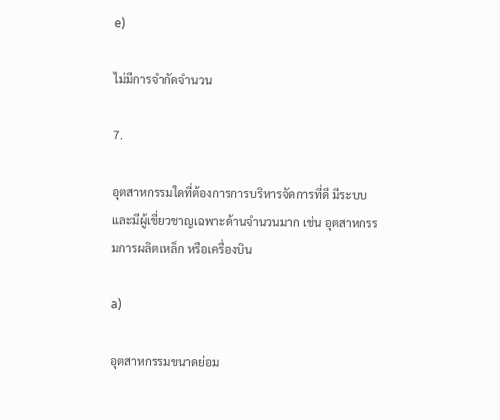e)

ไม่มีการจำกัดจำนวน

7.

อุตสาหกรรมใดที่ต้องการการบริหารจัดการที่ดี มีระบบ และมีผู้เชี่ยวชาญเฉพาะด้านจำนวนมาก เช่น อุตสาหกรรมการผลิตเหล็ก หรือเครื่องบิน

a)

อุตสาหกรรมขนาดย่อม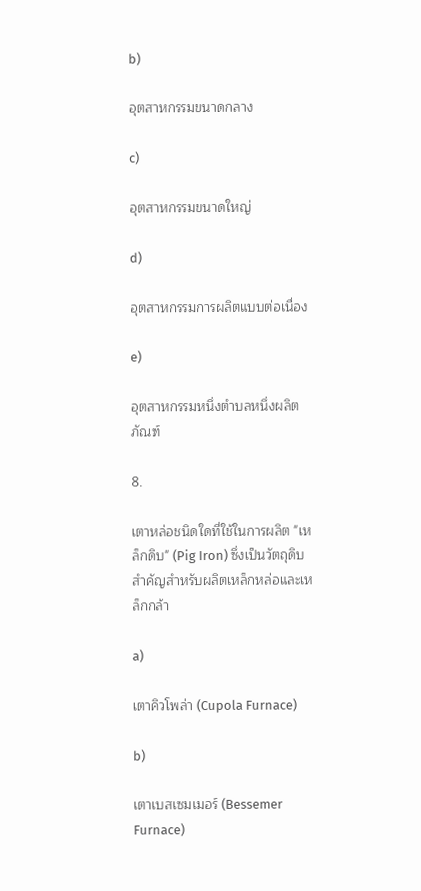b)

อุตสาหกรรมขนาดกลาง

c)

อุตสาหกรรมขนาดใหญ่

d)

อุตสาหกรรมการผลิตแบบต่อเนื่อง

e)

อุตสาหกรรมหนึ่งตำบลหนึ่งผลิตภัณฑ์

8.

เตาหล่อชนิดใดที่ใช้ในการผลิต "เหล็กดิบ" (Pig Iron) ซึ่งเป็นวัตถุดิบสำคัญสำหรับผลิตเหล็กหล่อและเหล็กกล้า

a)

เตาคิวโพล่า (Cupola Furnace)

b)

เตาเบสเซมเมอร์ (Bessemer Furnace)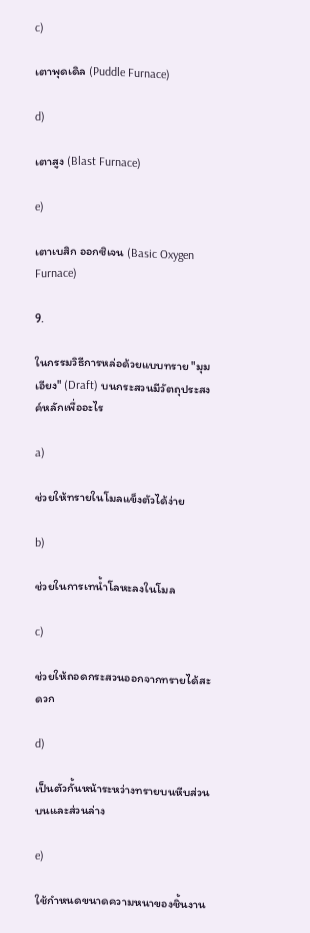c)

เตาพุดเดิล (Puddle Furnace)

d)

เตาสูง (Blast Furnace)

e)

เตาเบสิก ออกซิเจน (Basic Oxygen Furnace)

9.

ในกรรมวิธีการหล่อด้วยแบบทราย "มุมเอียง" (Draft) บนกระสวนมีวัตถุประสงค์หลักเพื่ออะไร

a)

ช่วยให้ทรายในโมลแข็งตัวได้ง่าย

b)

ช่วยในการเทน้ำโลหะลงในโมล

c)

ช่วยให้ถอดกระสวนออกจากทรายได้สะดวก

d)

เป็นตัวกั้นหน้าระหว่างทรายบนหีบส่วนบนและส่วนล่าง

e)

ใช้กำหนดขนาดความหนาของชิ้นงาน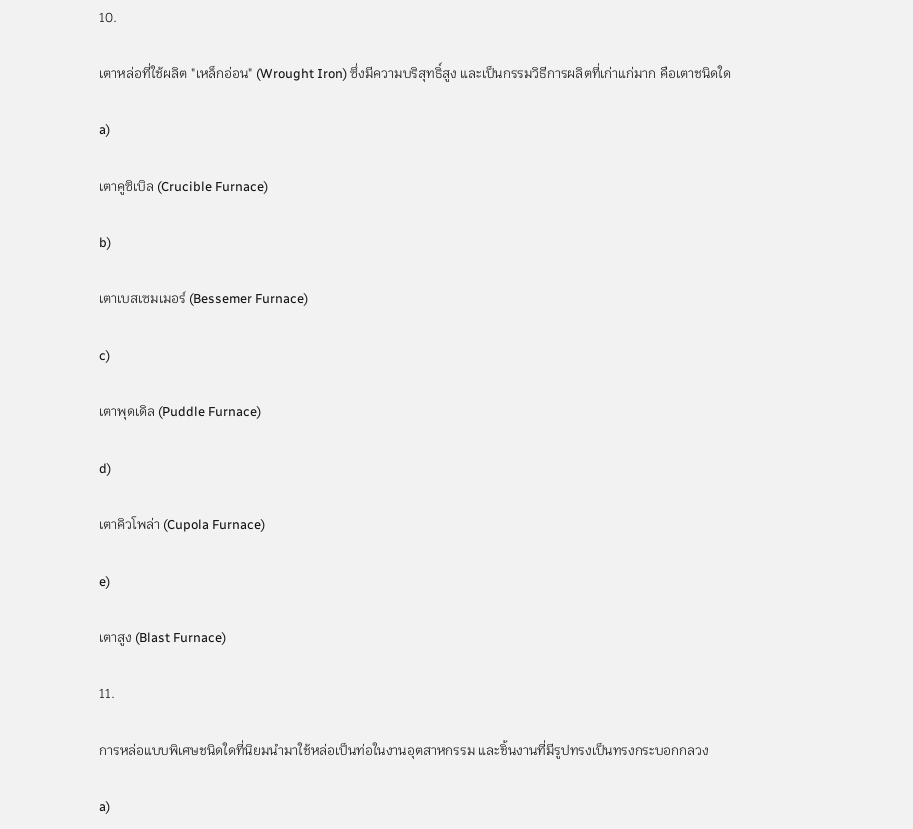10.

เตาหล่อที่ใช้ผลิต "เหล็กอ่อน" (Wrought Iron) ซึ่งมีความบริสุทธิ์สูง และเป็นกรรมวิธีการผลิตที่เก่าแก่มาก คือเตาชนิดใด

a)

เตาคูซิเบิล (Crucible Furnace)

b)

เตาเบสเซมเมอร์ (Bessemer Furnace)

c)

เตาพุดเดิล (Puddle Furnace)

d)

เตาคิวโพล่า (Cupola Furnace)

e)

เตาสูง (Blast Furnace)

11.

การหล่อแบบพิเศษชนิดใดที่นิยมนำมาใช้หล่อเป็นท่อในงานอุตสาหกรรม และชิ้นงานที่มีรูปทรงเป็นทรงกระบอกกลวง

a)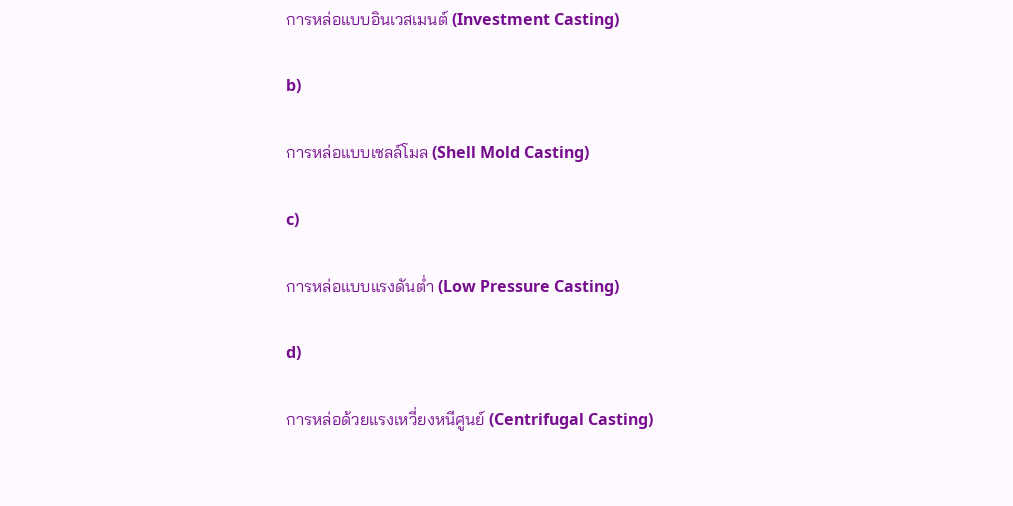การหล่อแบบอินเวสเมนต์ (Investment Casting)

b)

การหล่อแบบเชลล์โมล (Shell Mold Casting)

c)

การหล่อแบบแรงดันต่ำ (Low Pressure Casting)

d)

การหล่อด้วยแรงเหวี่ยงหนีศูนย์ (Centrifugal Casting)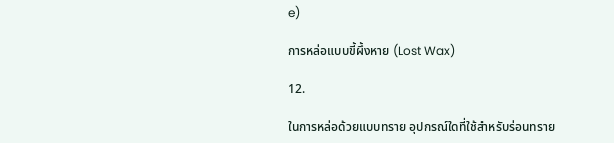e)

การหล่อแบบขี้ผึ้งหาย (Lost Wax)

12.

ในการหล่อด้วยแบบทราย อุปกรณ์ใดที่ใช้สำหรับร่อนทราย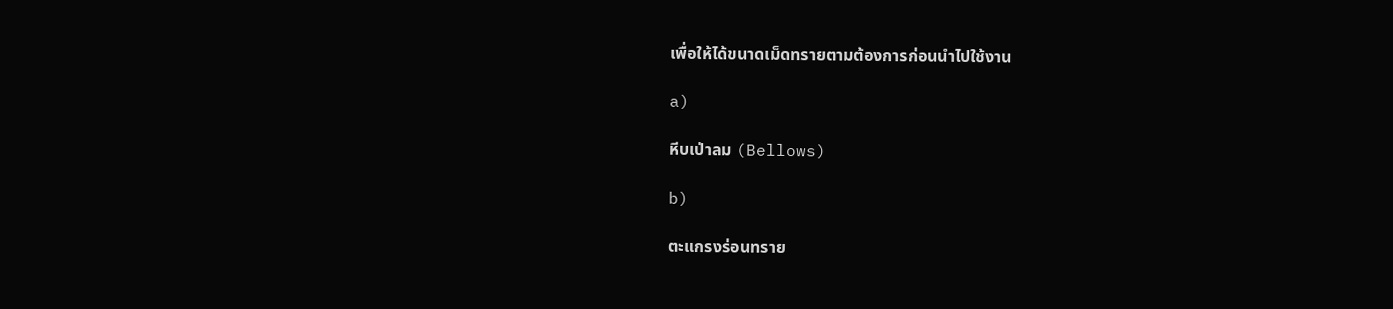เพื่อให้ได้ขนาดเม็ดทรายตามต้องการก่อนนำไปใช้งาน

a)

หีบเป่าลม (Bellows)

b)

ตะแกรงร่อนทราย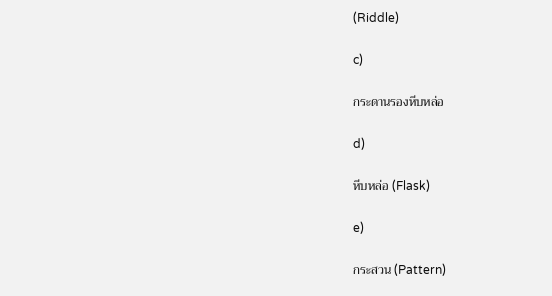(Riddle)

c)

กระดานรองหีบหล่อ

d)

หีบหล่อ (Flask)

e)

กระสวน (Pattern)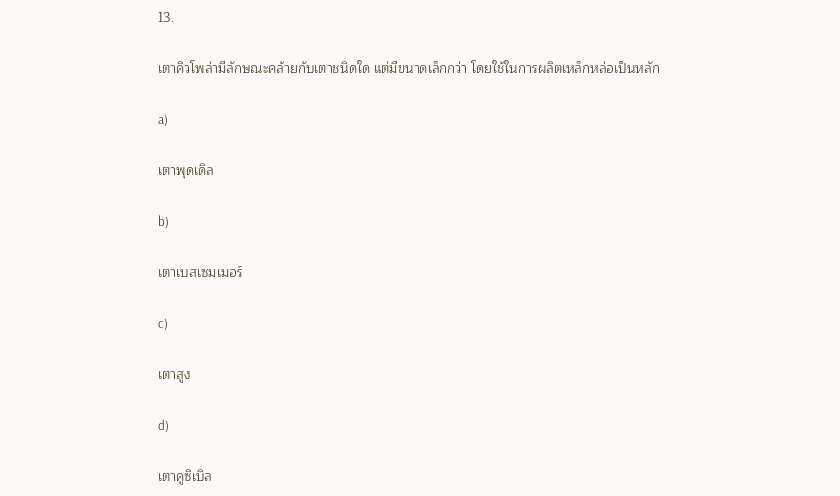13.

เตาคิวโพล่ามีลักษณะคล้ายกับเตาชนิดใด แต่มีขนาดเล็กกว่า โดยใช้ในการผลิตเหล็กหล่อเป็นหลัก

a)

เตาพุดเดิล

b)

เตาเบสเซมเมอร์

c)

เตาสูง

d)

เตาคูซิเบิล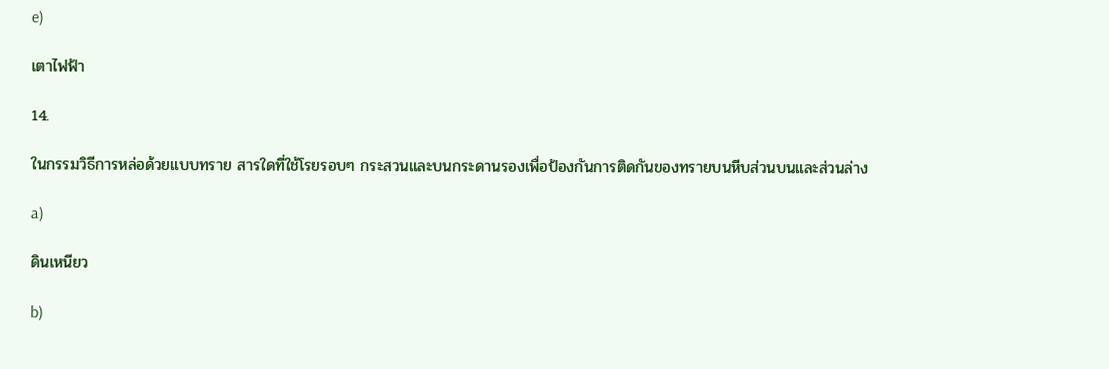e)

เตาไฟฟ้า

14.

ในกรรมวิธีการหล่อด้วยแบบทราย สารใดที่ใช้โรยรอบๆ กระสวนและบนกระดานรองเพื่อป้องกันการติดกันของทรายบนหีบส่วนบนและส่วนล่าง

a)

ดินเหนียว

b)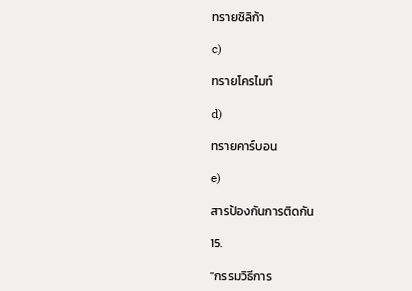ทรายซิลิก้า

c)

ทรายโครไมท์

d)

ทรายคาร์บอน

e)

สารป้องกันการติดกัน

15.

"กรรมวิธีการ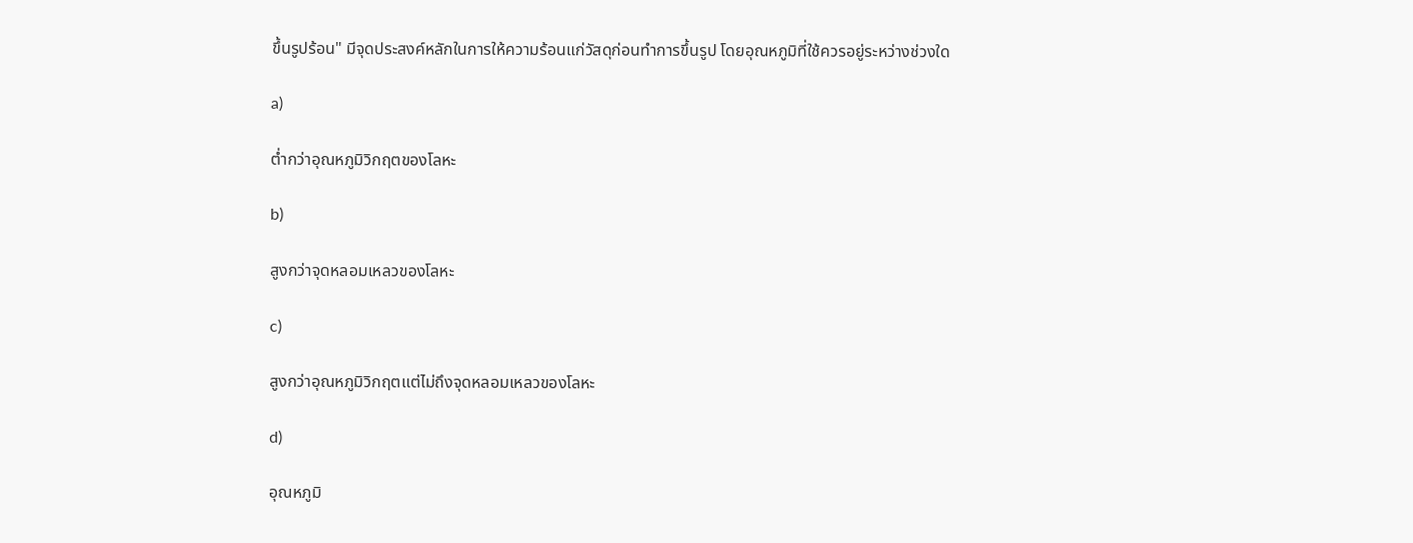ขึ้นรูปร้อน" มีจุดประสงค์หลักในการให้ความร้อนแก่วัสดุก่อนทำการขึ้นรูป โดยอุณหภูมิที่ใช้ควรอยู่ระหว่างช่วงใด

a)

ต่ำกว่าอุณหภูมิวิกฤตของโลหะ

b)

สูงกว่าจุดหลอมเหลวของโลหะ

c)

สูงกว่าอุณหภูมิวิกฤตแต่ไม่ถึงจุดหลอมเหลวของโลหะ

d)

อุณหภูมิ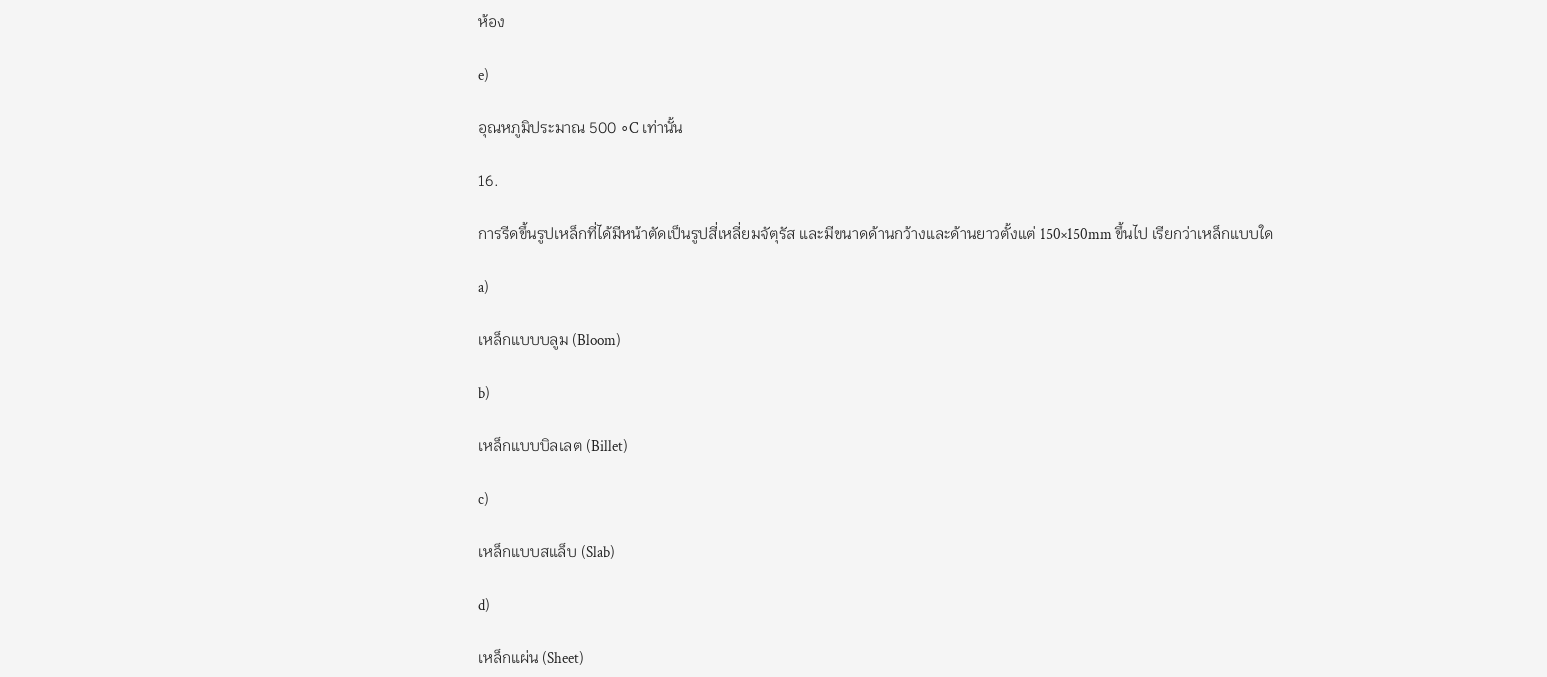ห้อง

e)

อุณหภูมิประมาณ 500 ∘C เท่านั้น

16.

การรีดขึ้นรูปเหล็กที่ได้มีหน้าตัดเป็นรูปสี่เหลี่ยมจัตุรัส และมีขนาดด้านกว้างและด้านยาวตั้งแต่ 150×150mm ขึ้นไป เรียกว่าเหล็กแบบใด

a)

เหล็กแบบบลูม (Bloom)

b)

เหล็กแบบบิลเลต (Billet)

c)

เหล็กแบบสแล็บ (Slab)

d)

เหล็กแผ่น (Sheet)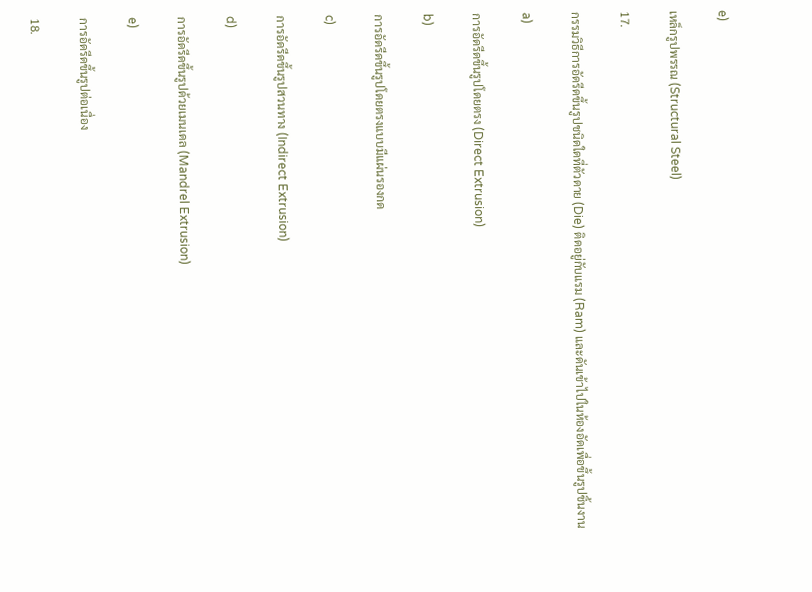e)

เหล็กรูปพรรณ (Structural Steel)

17.

กรรมวิธีการอัดรีดขึ้นรูปชนิดใดที่ตัวดาย (Die) ติดอยู่กับแรม (Ram) และดันเข้าไปในห้องอัดเพื่อขึ้นรูปชิ้นงาน

a)

การอัดรีดขึ้นรูปโดยตรง (Direct Extrusion)

b)

การอัดรีดขึ้นรูปโดยตรงแบบมีแผ่นรองกด

c)

การอัดรีดขึ้นรูปสวนทาง (Indirect Extrusion)

d)

การอัดรีดขึ้นรูปด้วยเมนเดล (Mandrel Extrusion)

e)

การอัดรีดขึ้นรูปต่อเนื่อง

18.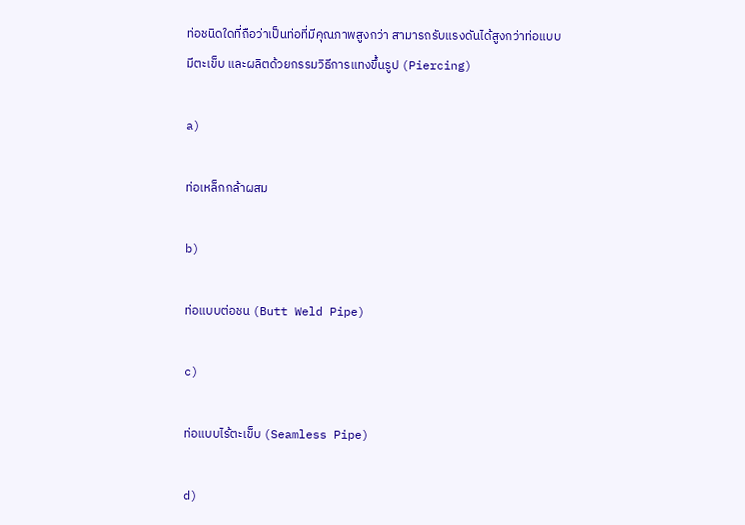ท่อชนิดใดที่ถือว่าเป็นท่อที่มีคุณภาพสูงกว่า สามารถรับแรงดันได้สูงกว่าท่อแบบมีตะเข็บ และผลิตด้วยกรรมวิธีการแทงขึ้นรูป (Piercing)

a)

ท่อเหล็กกล้าผสม

b)

ท่อแบบต่อชน (Butt Weld Pipe)

c)

ท่อแบบไร้ตะเข็บ (Seamless Pipe)

d)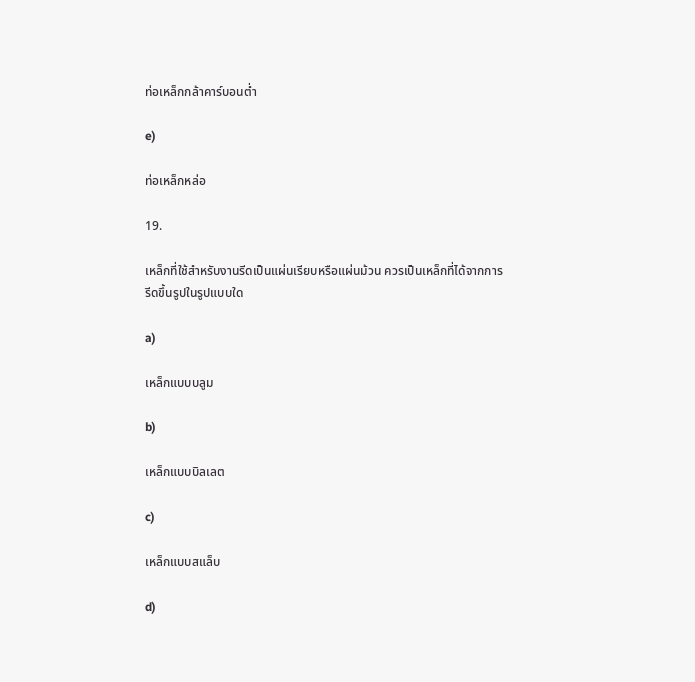ท่อเหล็กกล้าคาร์บอนต่ำ

e)

ท่อเหล็กหล่อ

19.

เหล็กที่ใช้สำหรับงานรีดเป็นแผ่นเรียบหรือแผ่นม้วน ควรเป็นเหล็กที่ได้จากการรีดขึ้นรูปในรูปแบบใด

a)

เหล็กแบบบลูม

b)

เหล็กแบบบิลเลต

c)

เหล็กแบบสแล็บ

d)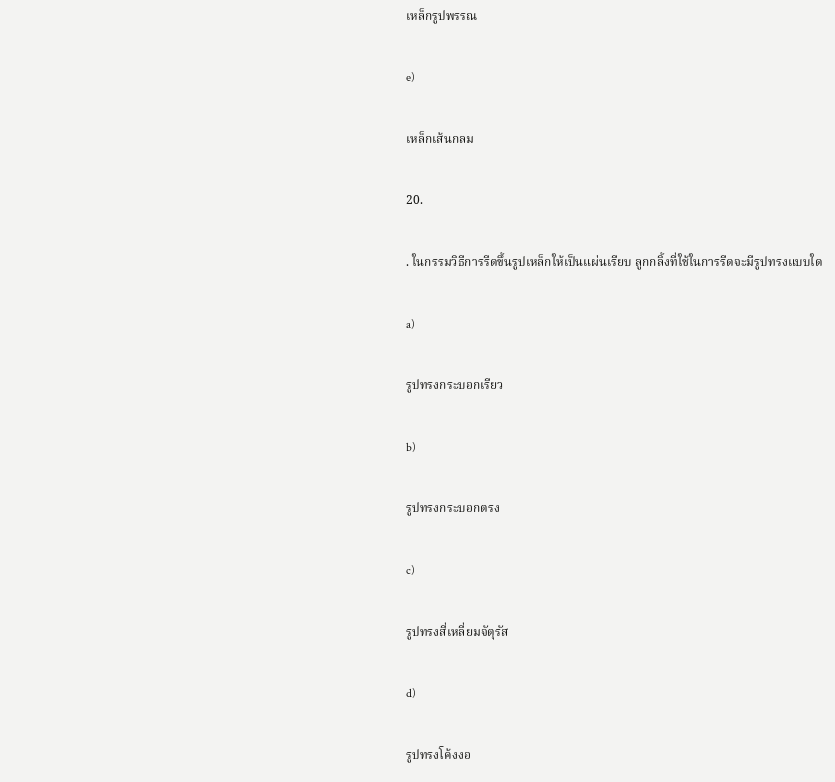เหล็กรูปพรรณ

e)

เหล็กเส้นกลม

20.

. ในกรรมวิธีการรีดขึ้นรูปเหล็กให้เป็นแผ่นเรียบ ลูกกลิ้งที่ใช้ในการรีดจะมีรูปทรงแบบใด

a)

รูปทรงกระบอกเรียว

b)

รูปทรงกระบอกตรง

c)

รูปทรงสี่เหลี่ยมจัตุรัส

d)

รูปทรงโค้งงอ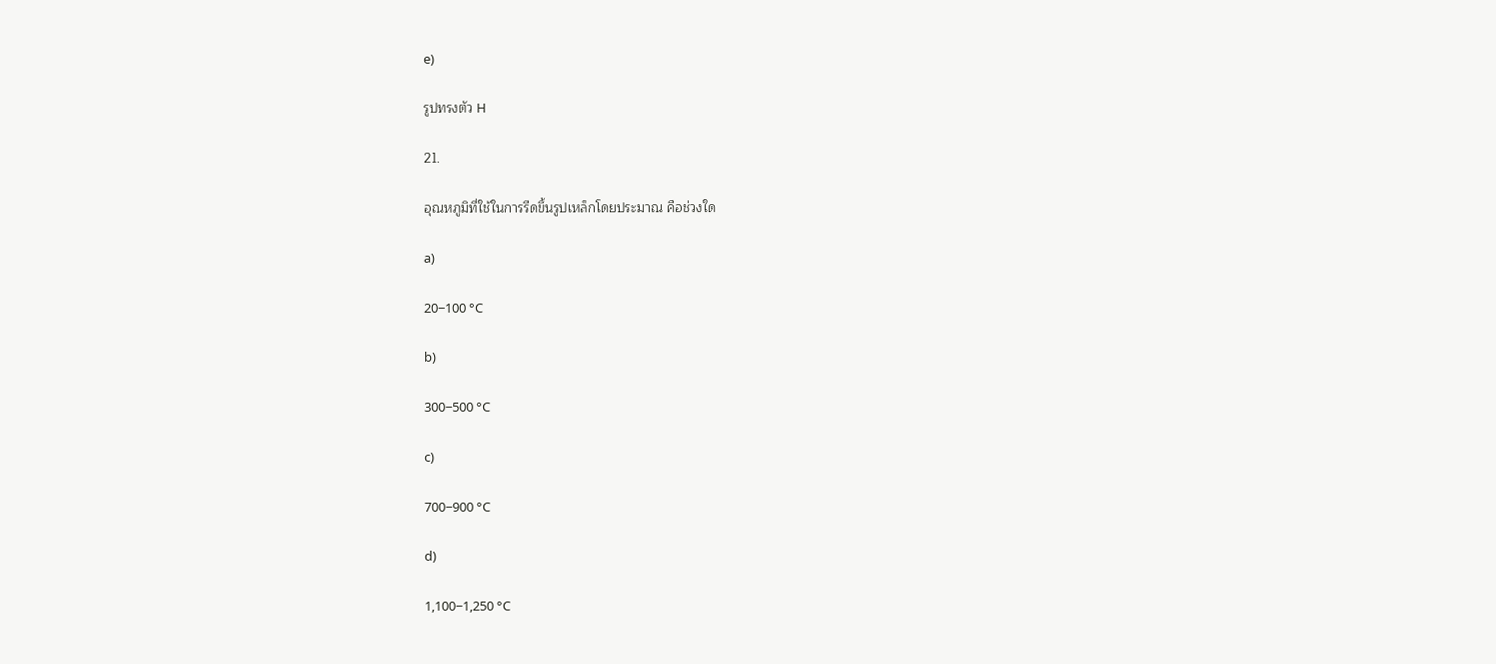e)

รูปทรงตัว H

21.

อุณหภูมิที่ใช้ในการรีดขึ้นรูปเหล็กโดยประมาณ คือช่วงใด

a)

20−100 °C

b)

300−500 °C

c)

700−900 °C

d)

1,100−1,250 °C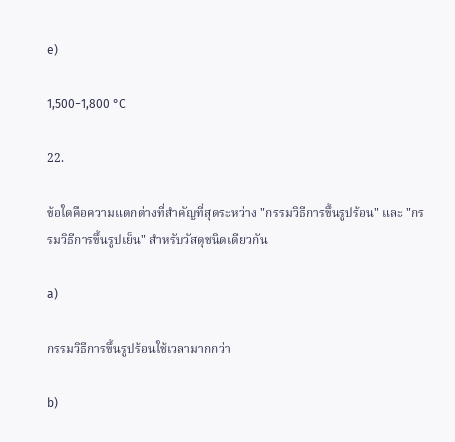e)

1,500−1,800 °C

22.

ข้อใดคือความแตกต่างที่สำคัญที่สุดระหว่าง "กรรมวิธีการขึ้นรูปร้อน" และ "กรรมวิธีการขึ้นรูปเย็น" สำหรับวัสดุชนิดเดียวกัน

a)

กรรมวิธีการขึ้นรูปร้อนใช้เวลามากกว่า

b)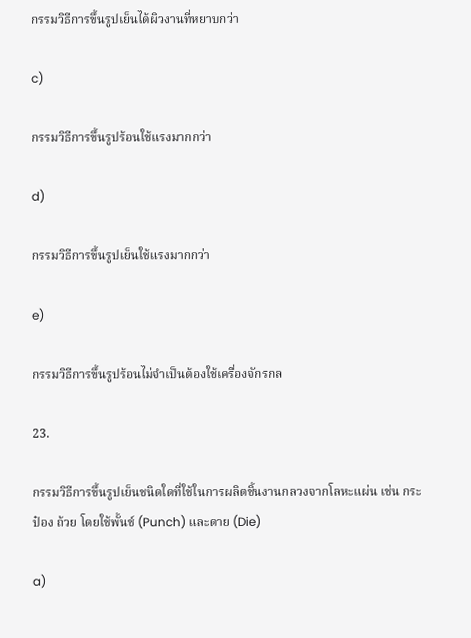กรรมวิธีการขึ้นรูปเย็นได้ผิวงานที่หยาบกว่า

c)

กรรมวิธีการขึ้นรูปร้อนใช้แรงมากกว่า

d)

กรรมวิธีการขึ้นรูปเย็นใช้แรงมากกว่า

e)

กรรมวิธีการขึ้นรูปร้อนไม่จำเป็นต้องใช้เครื่องจักรกล

23.

กรรมวิธีการขึ้นรูปเย็นชนิดใดที่ใช้ในการผลิตชิ้นงานกลวงจากโลหะแผ่น เช่น กระป๋อง ถ้วย โดยใช้พั้นช์ (Punch) และดาย (Die)

a)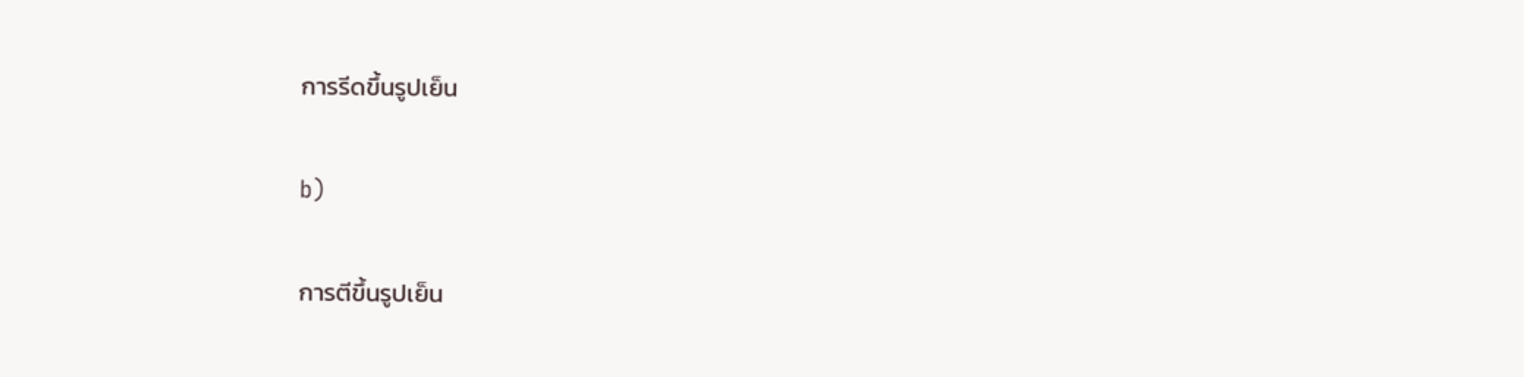การรีดขึ้นรูปเย็น

b)

การตีขึ้นรูปเย็น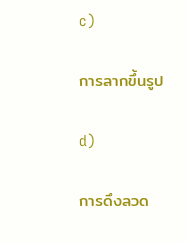c)

การลากขึ้นรูป

d)

การดึงลวด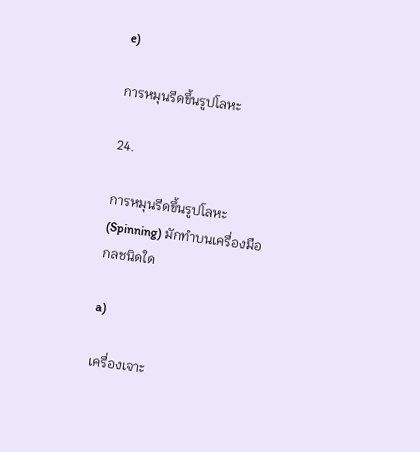e)

การหมุนรีดขึ้นรูปโลหะ

24.

การหมุนรีดขึ้นรูปโลหะ (Spinning) มักทำบนเครื่องมือกลชนิดใด

a)

เครื่องเจาะ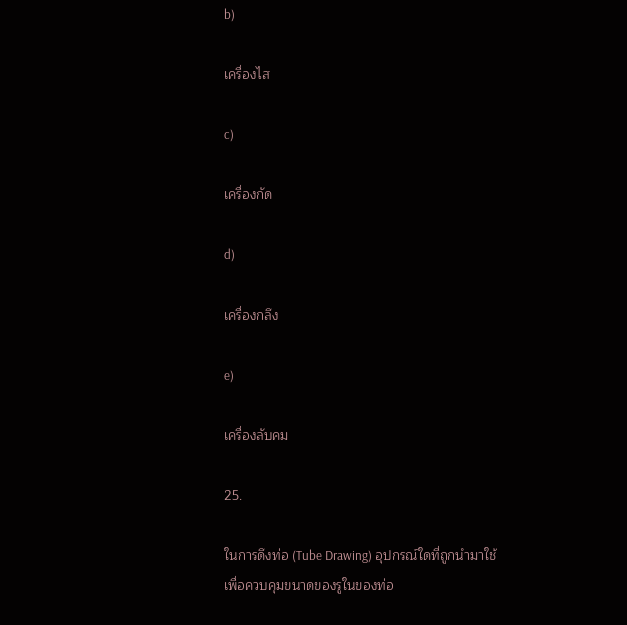b)

เครื่องไส

c)

เครื่องกัด

d)

เครื่องกลึง

e)

เครื่องลับคม

25.

ในการดึงท่อ (Tube Drawing) อุปกรณ์ใดที่ถูกนำมาใช้เพื่อควบคุมขนาดของรูในของท่อ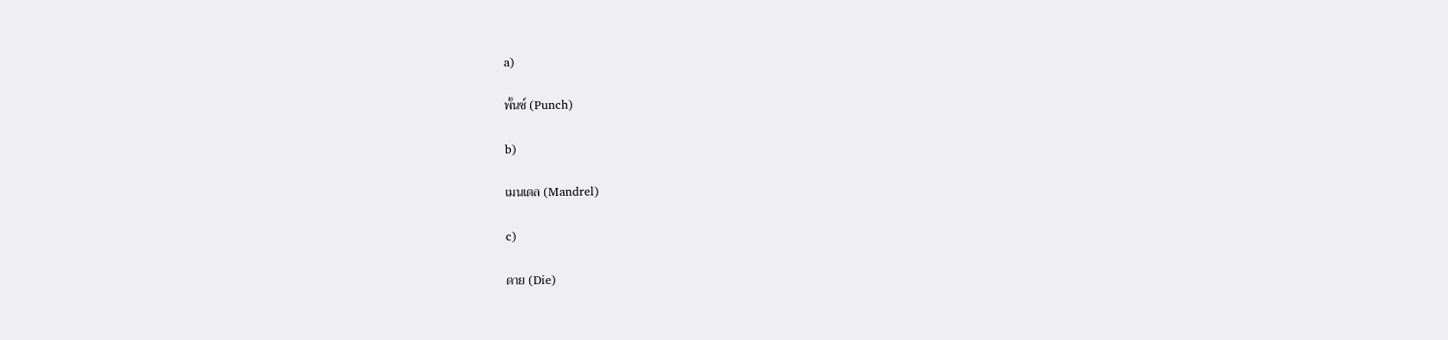a)

พั้นช์ (Punch)

b)

เมนเดล (Mandrel)

c)

ดาย (Die)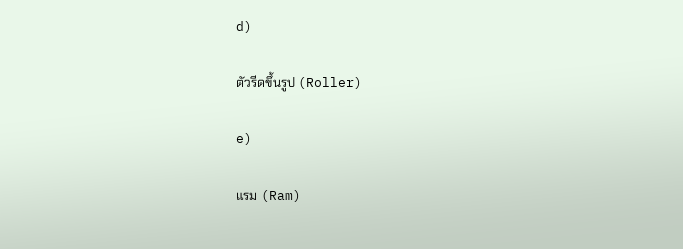d)

ตัวรีดขึ้นรูป (Roller)

e)

แรม (Ram)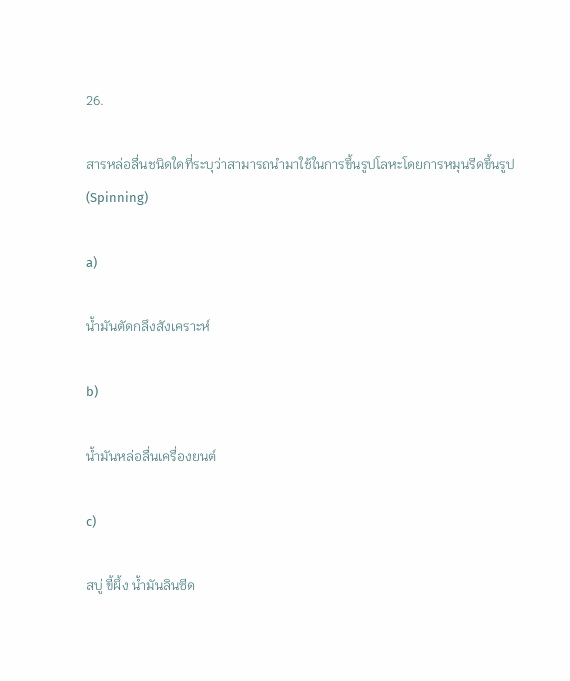26.

สารหล่อลื่นชนิดใดที่ระบุว่าสามารถนำมาใช้ในการขึ้นรูปโลหะโดยการหมุนรีดขึ้นรูป (Spinning)

a)

น้ำมันตัดกลึงสังเคราะห์

b)

น้ำมันหล่อลื่นเครื่องยนต์

c)

สบู่ ขี้ผึ้ง น้ำมันลินซีด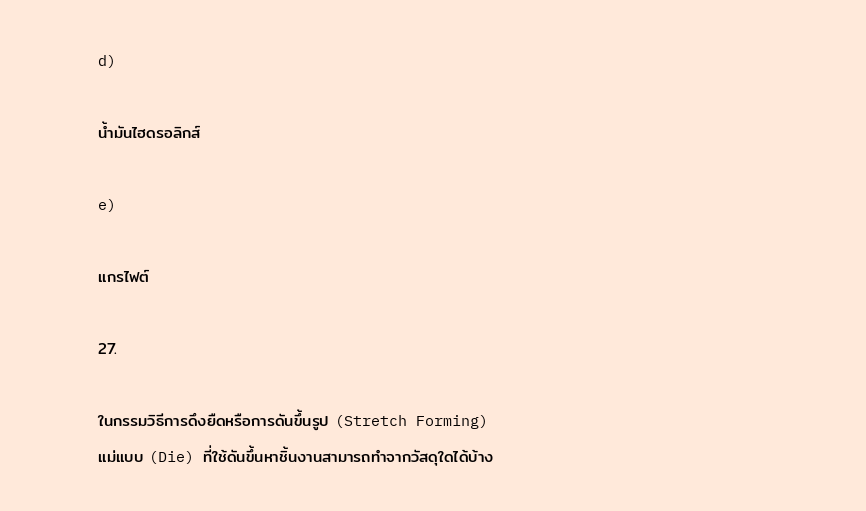d)

น้ำมันไฮดรอลิกส์

e)

แกรไฟต์

27.

ในกรรมวิธีการดึงยืดหรือการดันขึ้นรูป (Stretch Forming) แม่แบบ (Die) ที่ใช้ดันขึ้นหาชิ้นงานสามารถทำจากวัสดุใดได้บ้าง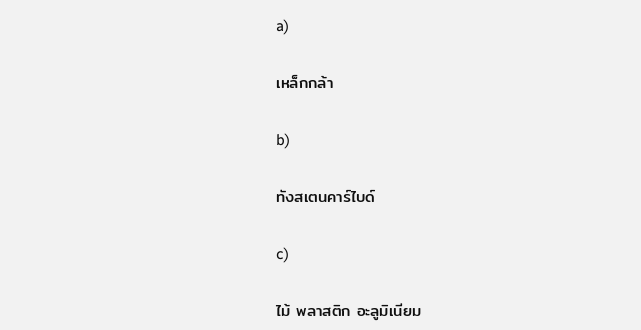a)

เหล็กกล้า

b)

ทังสเตนคาร์ไบด์

c)

ไม้ พลาสติก อะลูมิเนียม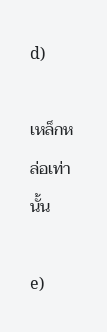d)

เหล็กหล่อเท่านั้น

e)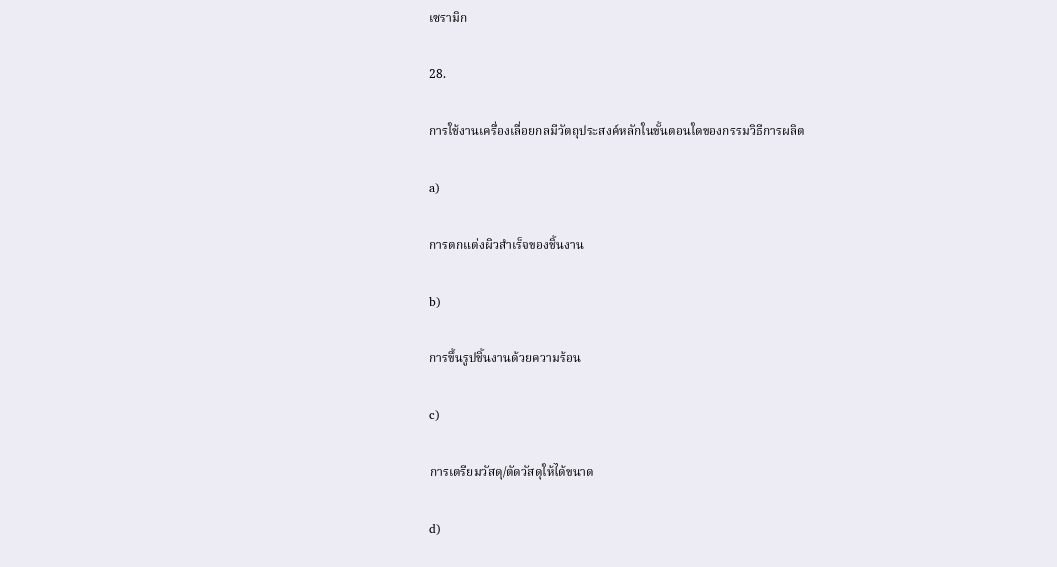เซรามิก

28.

การใช้งานเครื่องเลื่อยกลมีวัตถุประสงค์หลักในขั้นตอนใดของกรรมวิธีการผลิต

a)

การตกแต่งผิวสำเร็จของชิ้นงาน

b)

การขึ้นรูปชิ้นงานด้วยความร้อน

c)

การเตรียมวัสดุ/ตัดวัสดุให้ได้ขนาด

d)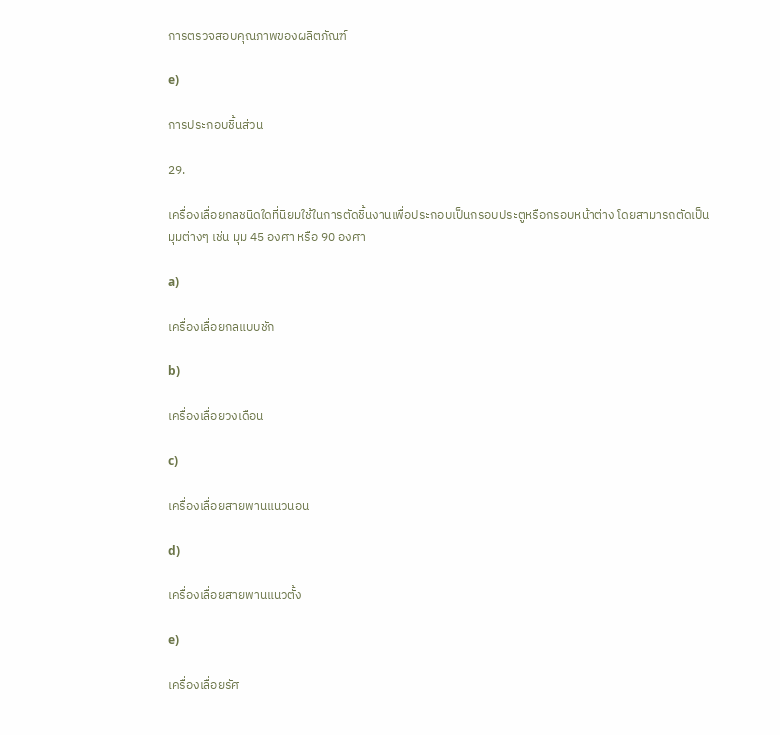การตรวจสอบคุณภาพของผลิตภัณฑ์

e)

การประกอบชิ้นส่วน

29.

เครื่องเลื่อยกลชนิดใดที่นิยมใช้ในการตัดชิ้นงานเพื่อประกอบเป็นกรอบประตูหรือกรอบหน้าต่าง โดยสามารถตัดเป็นมุมต่างๆ เช่น มุม 45 องศา หรือ 90 องศา

a)

เครื่องเลื่อยกลแบบชัก

b)

เครื่องเลื่อยวงเดือน

c)

เครื่องเลื่อยสายพานแนวนอน

d)

เครื่องเลื่อยสายพานแนวตั้ง

e)

เครื่องเลื่อยรัศ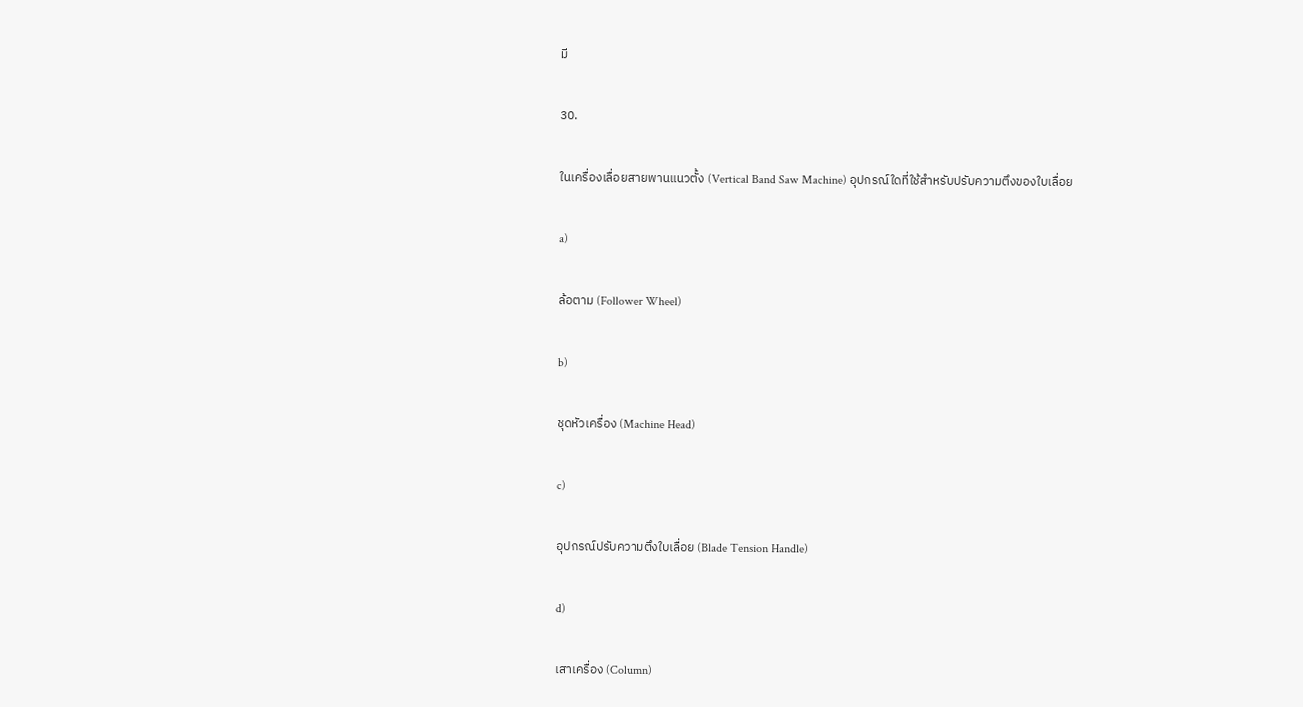มี

30.

ในเครื่องเลื่อยสายพานแนวตั้ง (Vertical Band Saw Machine) อุปกรณ์ใดที่ใช้สำหรับปรับความตึงของใบเลื่อย

a)

ล้อตาม (Follower Wheel)

b)

ชุดหัวเครื่อง (Machine Head)

c)

อุปกรณ์ปรับความตึงใบเลื่อย (Blade Tension Handle)

d)

เสาเครื่อง (Column)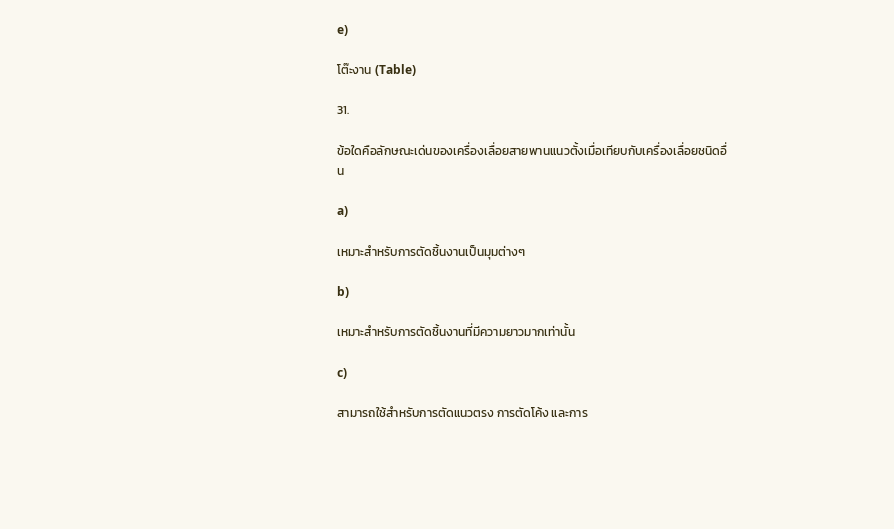e)

โต๊ะงาน (Table)

31.

ข้อใดคือลักษณะเด่นของเครื่องเลื่อยสายพานแนวตั้งเมื่อเทียบกับเครื่องเลื่อยชนิดอื่น

a)

เหมาะสำหรับการตัดชิ้นงานเป็นมุมต่างๆ

b)

เหมาะสำหรับการตัดชิ้นงานที่มีความยาวมากเท่านั้น

c)

สามารถใช้สำหรับการตัดแนวตรง การตัดโค้ง และการ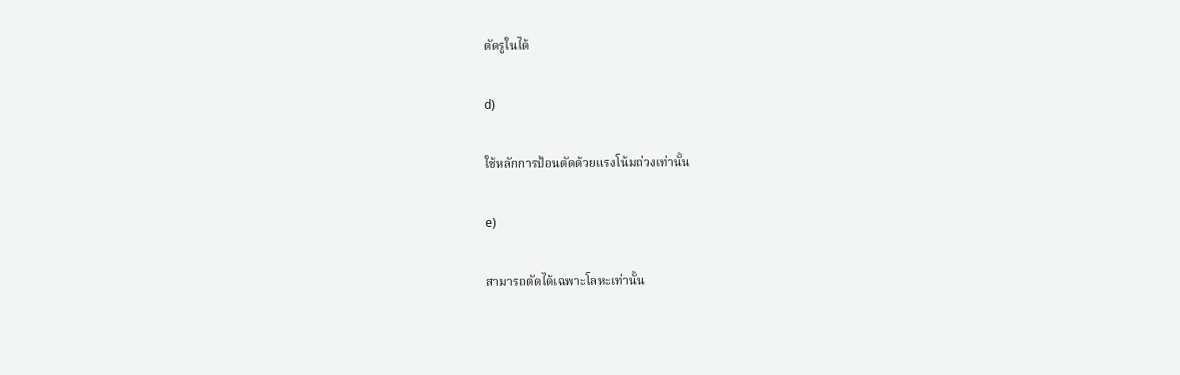ตัดรูในได้

d)

ใช้หลักการป้อนตัดด้วยแรงโน้มถ่วงเท่านั้น

e)

สามารถตัดได้เฉพาะโลหะเท่านั้น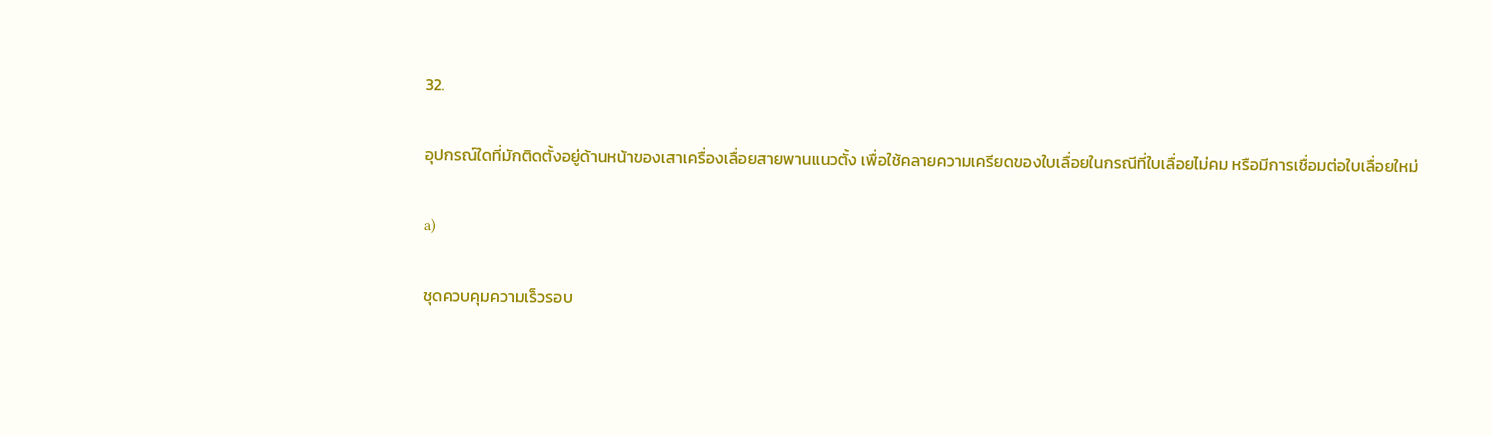32.

อุปกรณ์ใดที่มักติดตั้งอยู่ด้านหน้าของเสาเครื่องเลื่อยสายพานแนวตั้ง เพื่อใช้คลายความเครียดของใบเลื่อยในกรณีที่ใบเลื่อยไม่คม หรือมีการเชื่อมต่อใบเลื่อยใหม่

a)

ชุดควบคุมความเร็วรอบ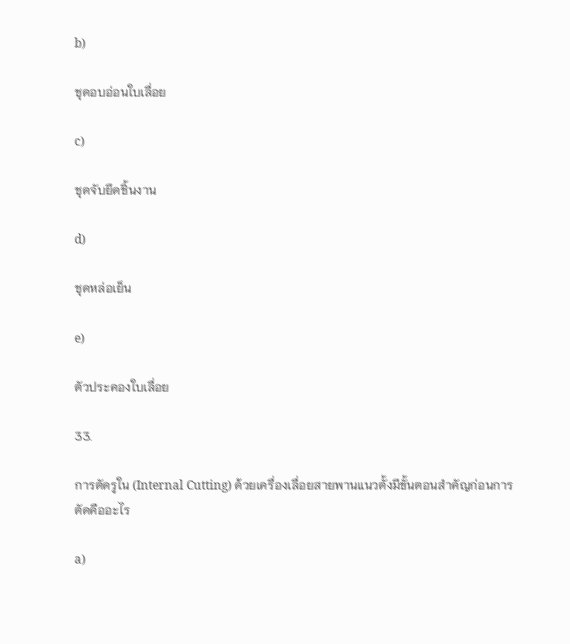b)

ชุดอบอ่อนใบเลื่อย

c)

ชุดจับยึดชิ้นงาน

d)

ชุดหล่อเย็น

e)

ตัวประคองใบเลื่อย

33.

การตัดรูใน (Internal Cutting) ด้วยเครื่องเลื่อยสายพานแนวตั้งมีขั้นตอนสำคัญก่อนการตัดคืออะไร

a)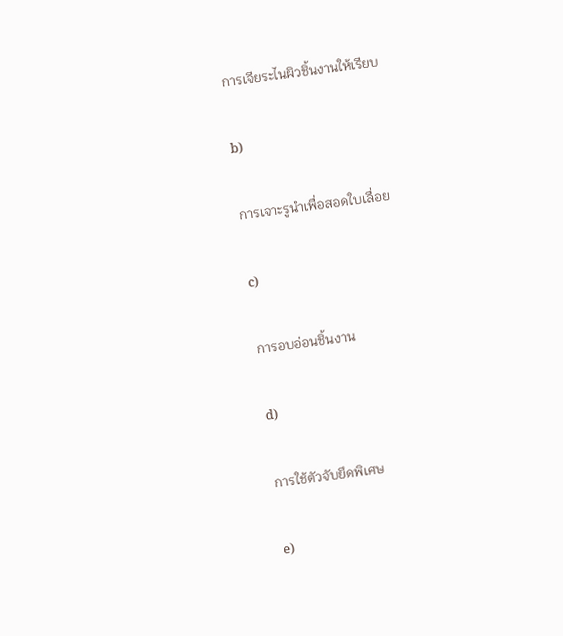การเจียระไนผิวชิ้นงานให้เรียบ

b)

การเจาะรูนำเพื่อสอดใบเลื่อย

c)

การอบอ่อนชิ้นงาน

d)

การใช้ตัวจับยึดพิเศษ

e)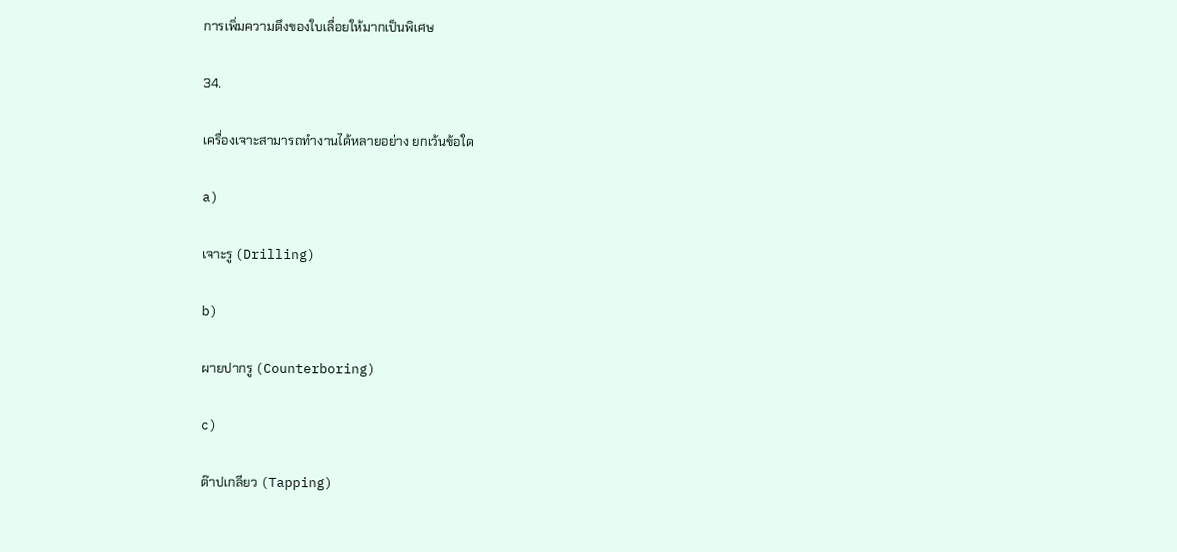การเพิ่มความตึงของใบเลื่อยให้มากเป็นพิเศษ

34.

เครื่องเจาะสามารถทำงานได้หลายอย่าง ยกเว้นข้อใด

a)

เจาะรู (Drilling)

b)

ผายปากรู (Counterboring)

c)

ต๊าปเกลียว (Tapping)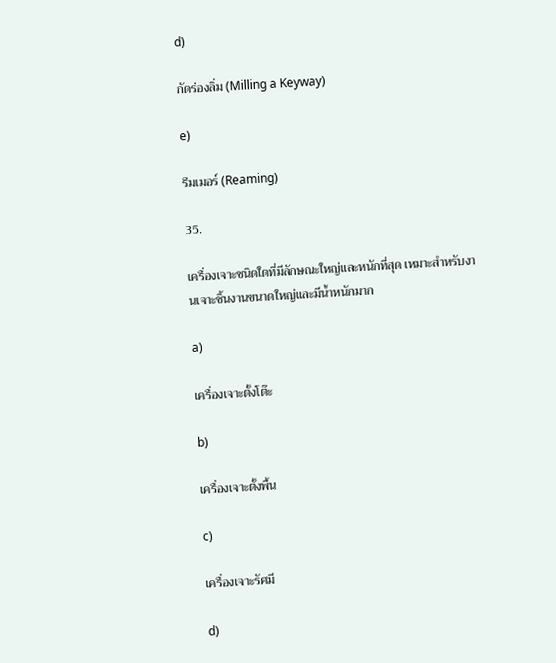d)

กัดร่องลิ่ม (Milling a Keyway)

e)

รีมเมอร์ (Reaming)

35.

เครื่องเจาะชนิดใดที่มีลักษณะใหญ่และหนักที่สุด เหมาะสำหรับงานเจาะชิ้นงานขนาดใหญ่และมีน้ำหนักมาก

a)

เครื่องเจาะตั้งโต๊ะ

b)

เครื่องเจาะตั้งพื้น

c)

เครื่องเจาะรัศมี

d)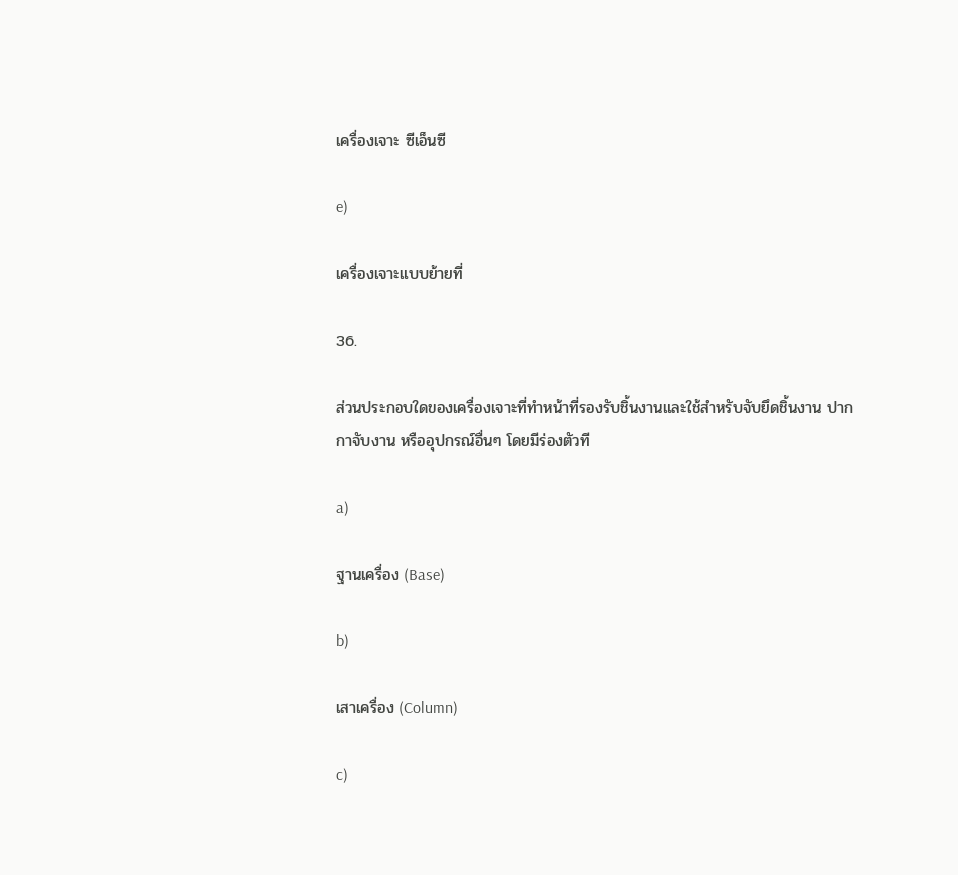เครื่องเจาะ ซีเอ็นซี

e)

เครื่องเจาะแบบย้ายที่

36.

ส่วนประกอบใดของเครื่องเจาะที่ทำหน้าที่รองรับชิ้นงานและใช้สำหรับจับยึดชิ้นงาน ปากกาจับงาน หรืออุปกรณ์อื่นๆ โดยมีร่องตัวที

a)

ฐานเครื่อง (Base)

b)

เสาเครื่อง (Column)

c)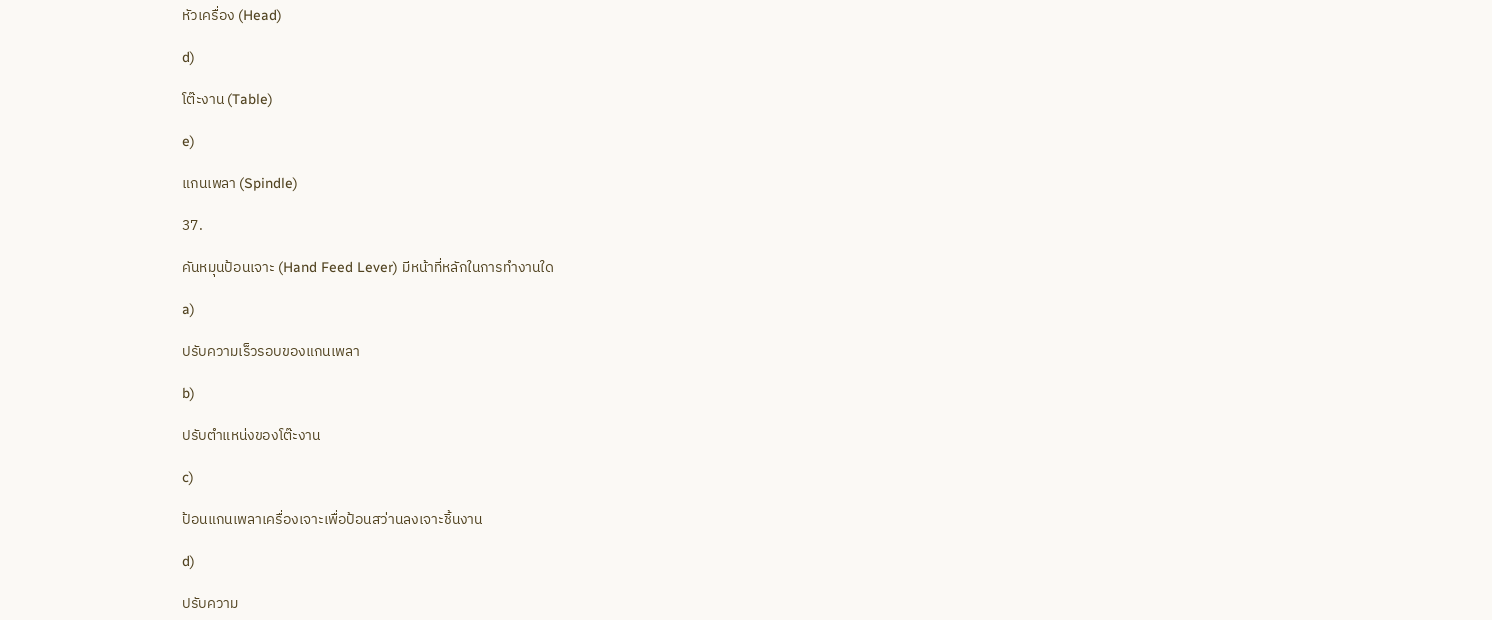หัวเครื่อง (Head)

d)

โต๊ะงาน (Table)

e)

แกนเพลา (Spindle)

37.

คันหมุนป้อนเจาะ (Hand Feed Lever) มีหน้าที่หลักในการทำงานใด

a)

ปรับความเร็วรอบของแกนเพลา

b)

ปรับตำแหน่งของโต๊ะงาน

c)

ป้อนแกนเพลาเครื่องเจาะเพื่อป้อนสว่านลงเจาะชิ้นงาน

d)

ปรับความ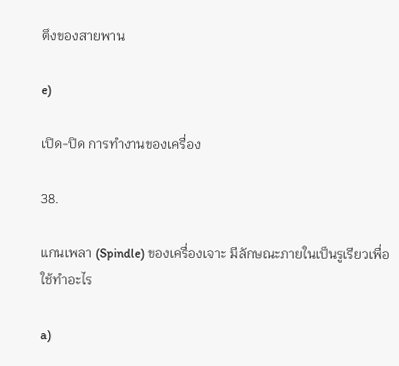ตึงของสายพาน

e)

เปิด-ปิด การทำงานของเครื่อง

38.

แกนเพลา (Spindle) ของเครื่องเจาะ มีลักษณะภายในเป็นรูเรียวเพื่อใช้ทำอะไร

a)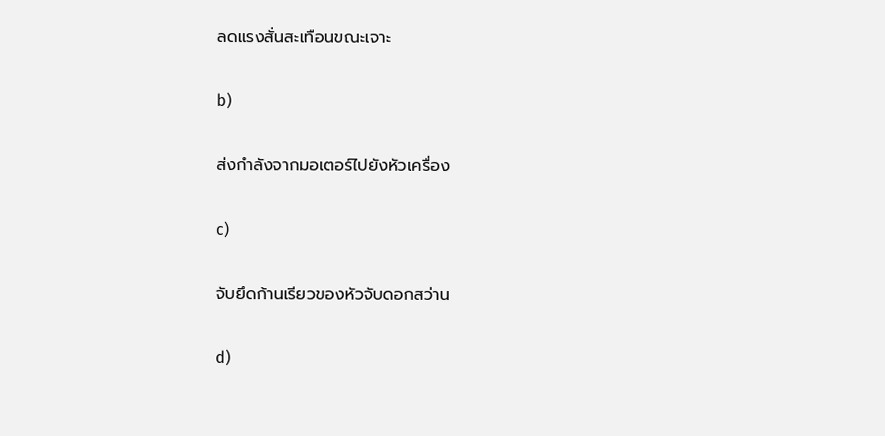ลดแรงสั่นสะเทือนขณะเจาะ

b)

ส่งกำลังจากมอเตอร์ไปยังหัวเครื่อง

c)

จับยึดก้านเรียวของหัวจับดอกสว่าน

d)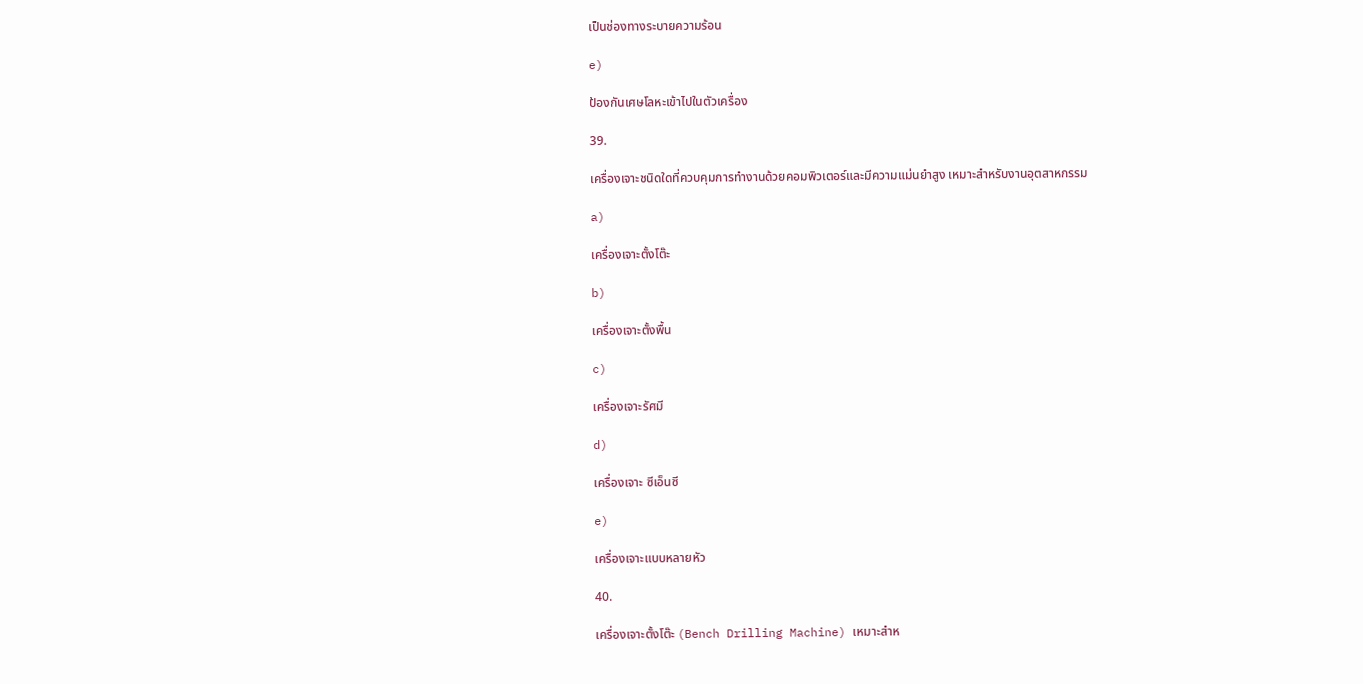เป็นช่องทางระบายความร้อน

e)

ป้องกันเศษโลหะเข้าไปในตัวเครื่อง

39.

เครื่องเจาะชนิดใดที่ควบคุมการทำงานด้วยคอมพิวเตอร์และมีความแม่นยำสูง เหมาะสำหรับงานอุตสาหกรรม

a)

เครื่องเจาะตั้งโต๊ะ

b)

เครื่องเจาะตั้งพื้น

c)

เครื่องเจาะรัศมี

d)

เครื่องเจาะ ซีเอ็นซี

e)

เครื่องเจาะแบบหลายหัว

40.

เครื่องเจาะตั้งโต๊ะ (Bench Drilling Machine) เหมาะสำห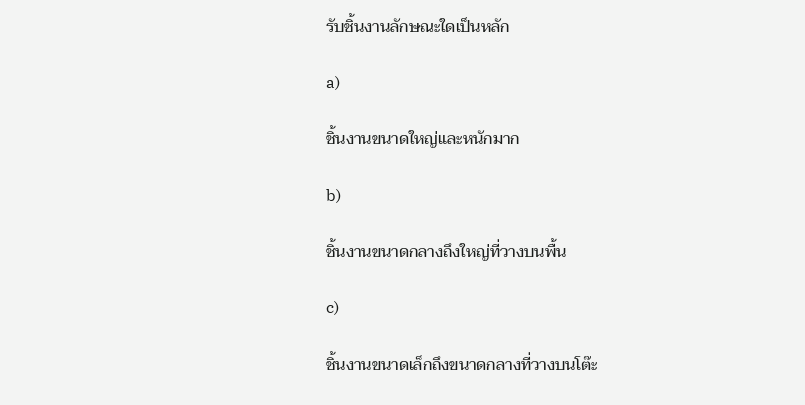รับชิ้นงานลักษณะใดเป็นหลัก

a)

ชิ้นงานขนาดใหญ่และหนักมาก

b)

ชิ้นงานขนาดกลางถึงใหญ่ที่วางบนพื้น

c)

ชิ้นงานขนาดเล็กถึงขนาดกลางที่วางบนโต๊ะ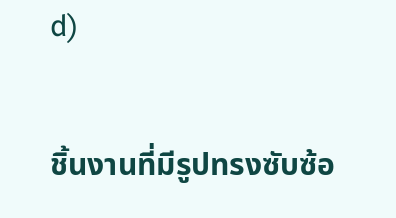d)

ชิ้นงานที่มีรูปทรงซับซ้อ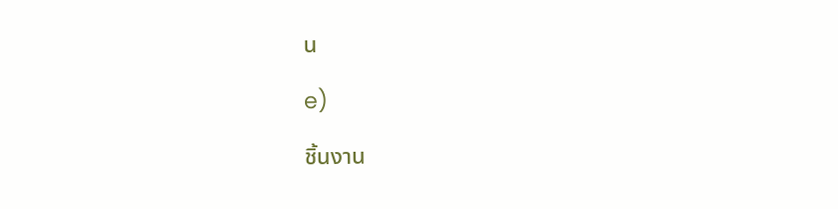น

e)

ชิ้นงาน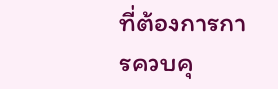ที่ต้องการการควบคุ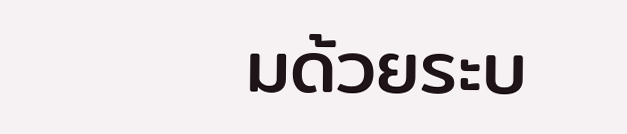มด้วยระบ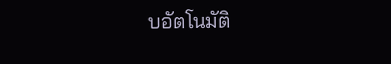บอัตโนมัติ